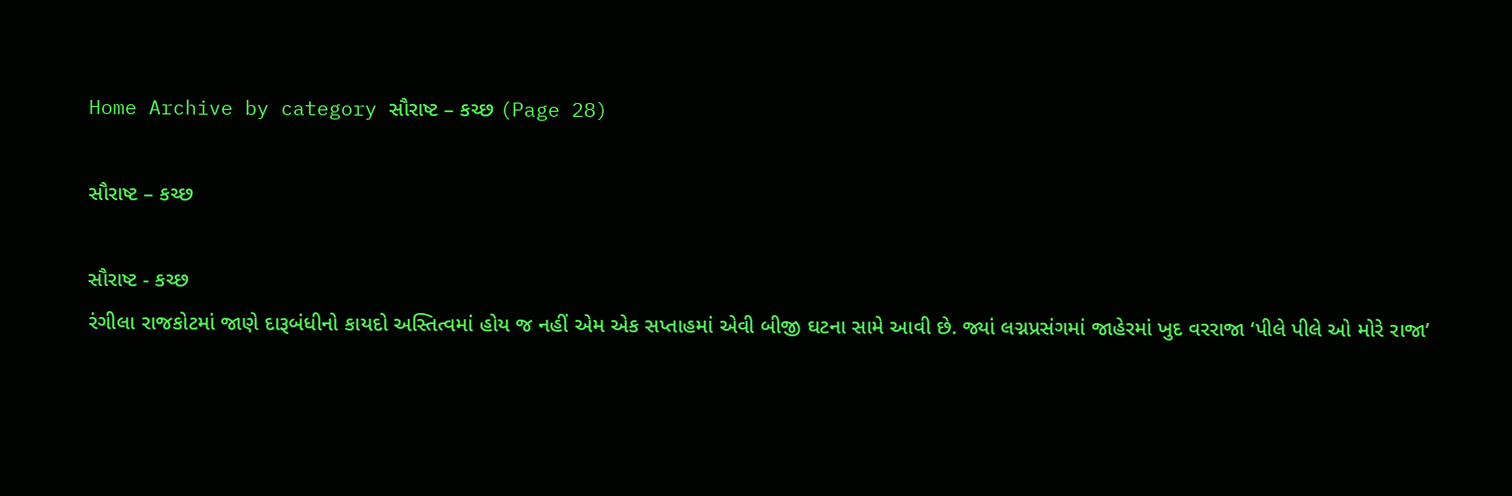Home Archive by category સૌરાષ્ટ – કચ્છ (Page 28)

સૌરાષ્ટ – કચ્છ

સૌરાષ્ટ - કચ્છ
રંગીલા રાજકોટમાં જાણે દારૂબંધીનો કાયદો અસ્તિત્વમાં હોય જ નહીં એમ એક સપ્તાહમાં એવી બીજી ઘટના સામે આવી છે. જ્યાં લગ્નપ્રસંગમાં જાહેરમાં ખુદ વરરાજા ‘પીલે પીલે ઓ મોરે રાજા’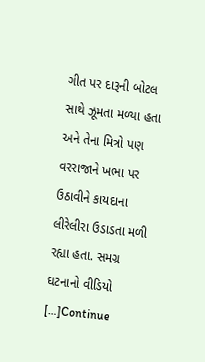ગીત પર દારૂની બોટલ સાથે ઝૂમતા મળ્યા હતા અને તેના મિત્રો પણ વરરાજાને ખભા પર ઉઠાવીને કાયદાના લીરેલીરા ઉડાડતા મળી રહ્યા હતા. સમગ્ર ઘટનાનો વીડિયો […]Continue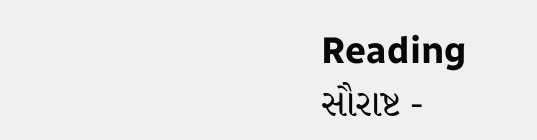Reading
સૌરાષ્ટ -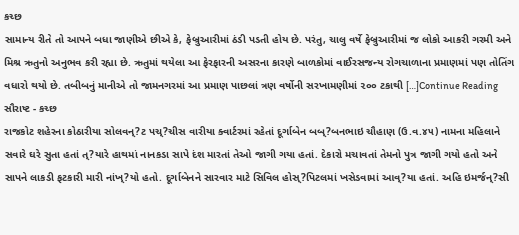કચ્છ
સામાન્ય રીતે તો આપને બધા જાણીએ છીએ કે, ફેબ્રુઆરીમાં ઠંડી પડતી હોય છે. પરંતુ, ચાલુ વર્ષે ફેબ્રુઆરીમાં જ લોકો આકરી ગરમી અને મિશ્ર ઋતુનો અનુભવ કરી રહ્યા છે. ઋતુમાં થયેલા આ ફેરફારની અસરના કારણે બાળકોમાં વાઈરસજન્ય રોગચાળાના પ્રમાણમાં પણ તોતિંગ વધારો થયો છે. તબીબનું માનીએ તો જામનગરમાં આ પ્રમાણ પાછલાં ત્રણ વર્ષોની સરખામણીમાં ૨૦૦ ટકાથી […]Continue Reading
સૌરાષ્ટ - કચ્છ
રાજકોટ શહેરના કોઠારીયા સોલવન્?ટ પચ્?ચીસ વારીયા ક્વાર્ટરમાં રહેતાં દૂર્ગાબેન બબ્?બનભાઇ ચૌહાણ (ઉ.વ.૪૫) નામના મહિલાને સવારે ઘરે સુતા હતાં ત્?યારે હાથમાં નાનકડા સાપે દંશ મારતાં તેઓ જાગી ગયા હતાં. દેકારો મચાવતાં તેમનો પુત્ર જાગી ગયો હતો અને સાપને લાકડી ફટકારી મારી નાંખ્?યો હતો. દૂર્ગાબેનને સારવાર માટે સિવિલ હોસ્?પિટલમાં ખસેડવામાં આવ્?યા હતાં. અહિ ઇમર્જન્?સી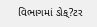વિભાગમાં ડોક્?ટર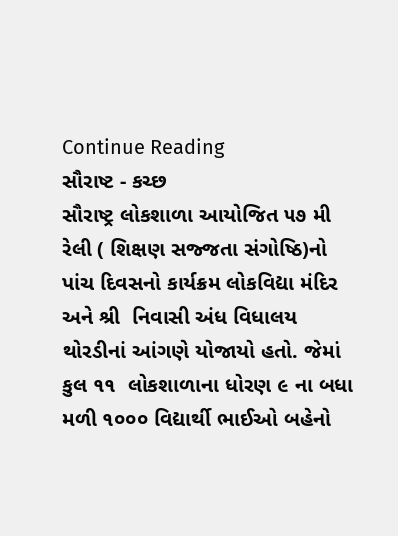Continue Reading
સૌરાષ્ટ - કચ્છ
સૌરાષ્ટ્ર લોકશાળા આયોજિત ૫૭ મી રેલી ( શિક્ષણ સજ્જતા સંગોષ્ઠિ)નો પાંચ દિવસનો કાર્યક્રમ લોકવિદ્યા મંદિર અને શ્રી  નિવાસી અંધ વિધાલય થોરડીનાં આંગણે યોજાયો હતો. જેમાં કુલ ૧૧  લોકશાળાના ધોરણ ૯ ના બધા મળી ૧૦૦૦ વિદ્યાર્થી ભાઈઓ બહેનો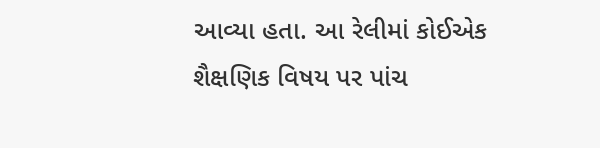આવ્યા હતા. આ રેલીમાં કોઈએક શૈક્ષણિક વિષય પર પાંચ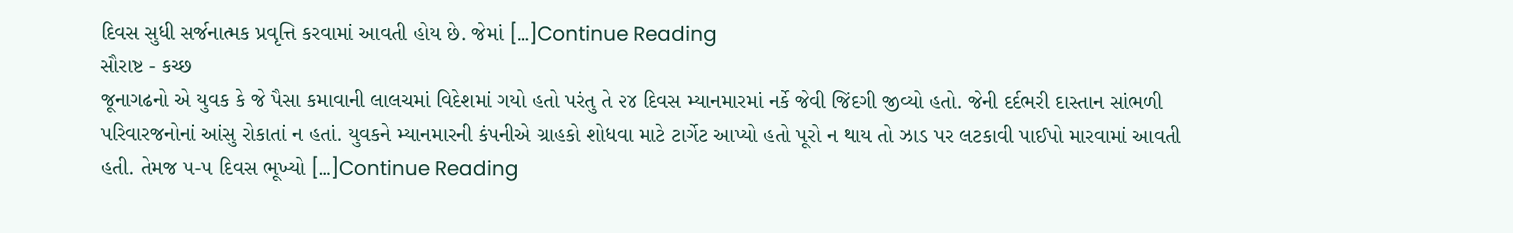દિવસ સુધી સર્જનાત્મક પ્રવૃત્તિ કરવામાં આવતી હોય છે. જેમાં […]Continue Reading
સૌરાષ્ટ - કચ્છ
જૂનાગઢનો એ યુવક કે જે પૈસા કમાવાની લાલચમાં વિદેશમાં ગયો હતો પરંતુ તે ૨૪ દિવસ મ્યાનમારમાં નર્કે જેવી જિંદગી જીવ્યો હતો. જેની દર્દભરી દાસ્તાન સાંભળી પરિવારજનોનાં આંસુ રોકાતાં ન હતાં. યુવકને મ્યાનમારની કંપનીએ ગ્રાહકો શોધવા માટે ટાર્ગેટ આપ્યો હતો પૂરો ન થાય તો ઝાડ પર લટકાવી પાઈપો મારવામાં આવતી હતી. તેમજ ૫-૫ દિવસ ભૂખ્યો […]Continue Reading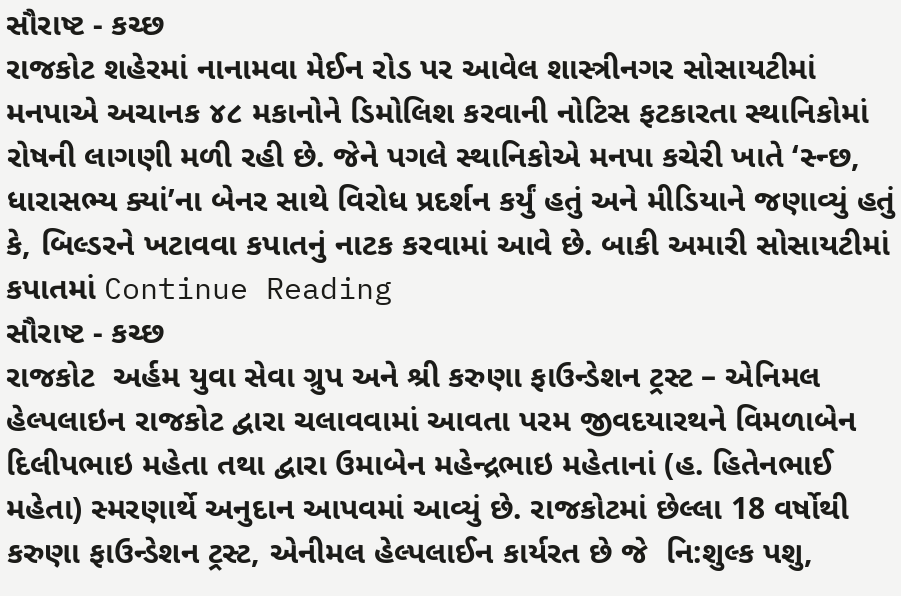સૌરાષ્ટ - કચ્છ
રાજકોટ શહેરમાં નાનામવા મેઈન રોડ પર આવેલ શાસ્ત્રીનગર સોસાયટીમાં મનપાએ અચાનક ૪૮ મકાનોને ડિમોલિશ કરવાની નોટિસ ફટકારતા સ્થાનિકોમાં રોષની લાગણી મળી રહી છે. જેને પગલે સ્થાનિકોએ મનપા કચેરી ખાતે ‘સ્ન્છ, ધારાસભ્ય ક્યાં’ના બેનર સાથે વિરોધ પ્રદર્શન કર્યું હતું અને મીડિયાને જણાવ્યું હતું કે, બિલ્ડરને ખટાવવા કપાતનું નાટક કરવામાં આવે છે. બાકી અમારી સોસાયટીમાં કપાતમાં Continue Reading
સૌરાષ્ટ - કચ્છ
રાજકોટ  અર્હમ યુવા સેવા ગ્રુપ અને શ્રી કરુણા ફાઉન્ડેશન ટ્રસ્ટ – એનિમલ હેલ્પલાઇન રાજકોટ દ્વારા ચલાવવામાં આવતા પરમ જીવદયારથને વિમળાબેન દિલીપભાઇ મહેતા તથા દ્વારા ઉમાબેન મહેન્દ્રભાઇ મહેતાનાં (હ. હિતેનભાઈ મહેતા) સ્મરણાર્થે અનુદાન આપવમાં આવ્યું છે. રાજકોટમાં છેલ્લા 18 વર્ષોથી કરુણા ફાઉન્ડેશન ટ્રસ્ટ, એનીમલ હેલ્પલાઈન કાર્યરત છે જે  નિ:શુલ્ક પશુ,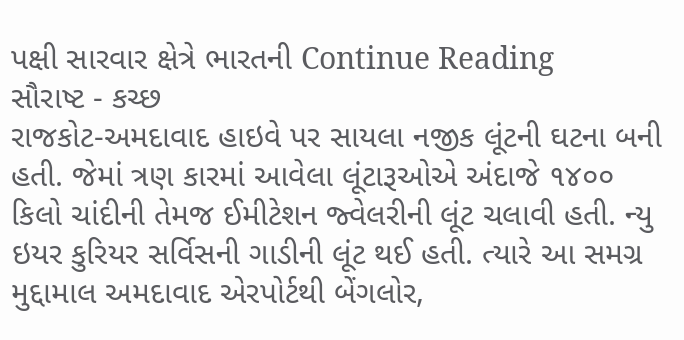પક્ષી સારવાર ક્ષેત્રે ભારતની Continue Reading
સૌરાષ્ટ - કચ્છ
રાજકોટ-અમદાવાદ હાઇવે પર સાયલા નજીક લૂંટની ઘટના બની હતી. જેમાં ત્રણ કારમાં આવેલા લૂંટારૂઓએ અંદાજે ૧૪૦૦ કિલો ચાંદીની તેમજ ઈમીટેશન જ્વેલરીની લૂંટ ચલાવી હતી. ન્યુ ઇયર કુરિયર સર્વિસની ગાડીની લૂંટ થઈ હતી. ત્યારે આ સમગ્ર મુદ્દામાલ અમદાવાદ એરપોર્ટથી બેંગલોર,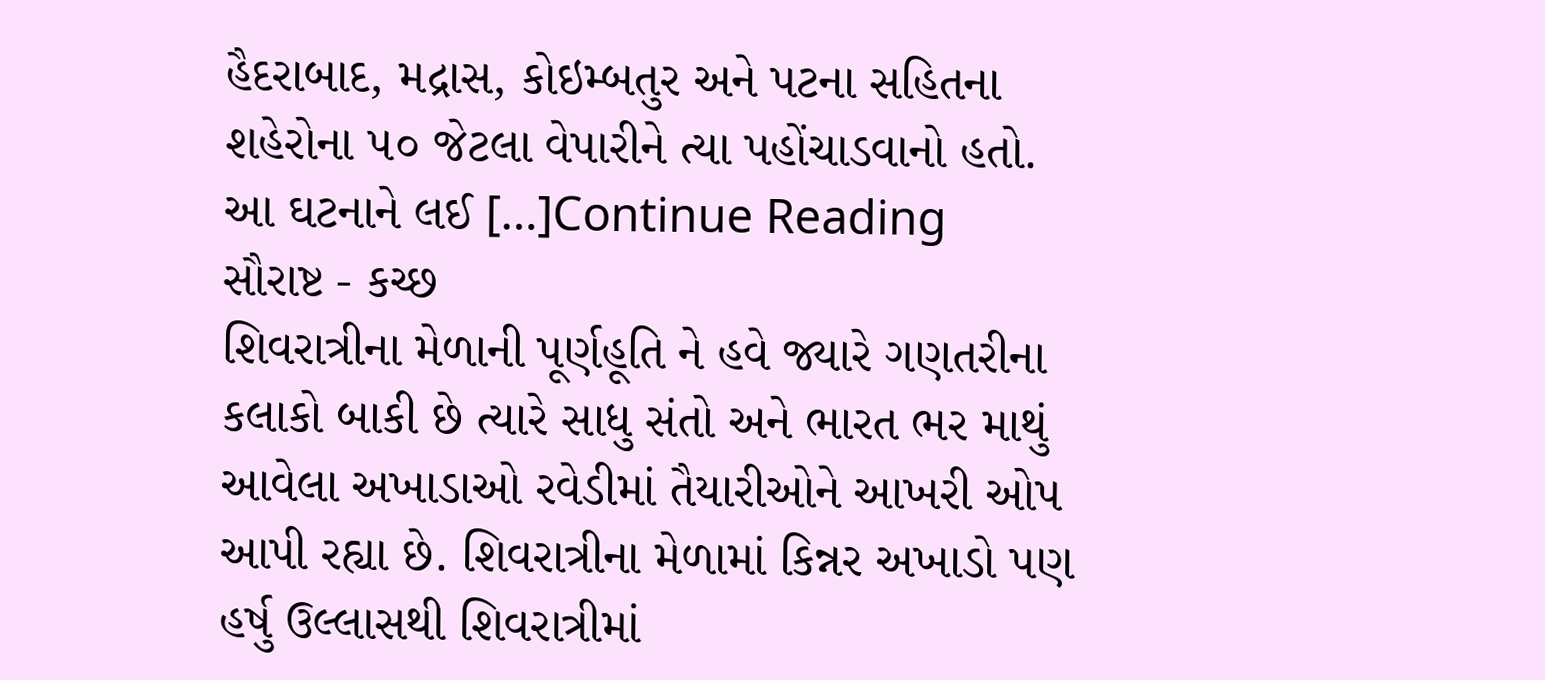હૈદરાબાદ, મદ્રાસ, કોઇમ્બતુર અને પટના સહિતના શહેરોના ૫૦ જેટલા વેપારીને ત્યા પહોંચાડવાનો હતો. આ ઘટનાને લઈ […]Continue Reading
સૌરાષ્ટ - કચ્છ
શિવરાત્રીના મેળાની પૂર્ણહૂતિ ને હવે જ્યારે ગણતરીના કલાકો બાકી છે ત્યારે સાધુ સંતો અને ભારત ભર માથું આવેલા અખાડાઓ રવેડીમાં તૈયારીઓને આખરી ઓપ આપી રહ્યા છે. શિવરાત્રીના મેળામાં કિન્નર અખાડો પણ હર્ષુ ઉલ્લાસથી શિવરાત્રીમાં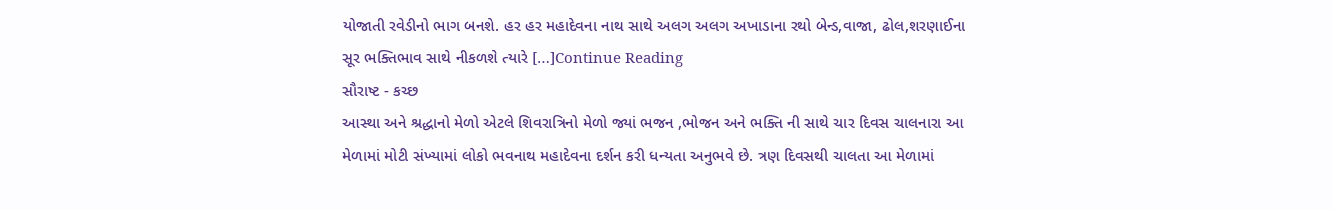યોજાતી રવેડીનો ભાગ બનશે. હર હર મહાદેવના નાથ સાથે અલગ અલગ અખાડાના રથો બેન્ડ,વાજા, ઢોલ,શરણાઈના સૂર ભક્તિભાવ સાથે નીકળશે ત્યારે […]Continue Reading
સૌરાષ્ટ - કચ્છ
આસ્થા અને શ્રદ્ધાનો મેળો એટલે શિવરાત્રિનો મેળો જ્યાં ભજન ,ભોજન અને ભક્તિ ની સાથે ચાર દિવસ ચાલનારા આ મેળામાં મોટી સંખ્યામાં લોકો ભવનાથ મહાદેવના દર્શન કરી ધન્યતા અનુભવે છે. ત્રણ દિવસથી ચાલતા આ મેળામાં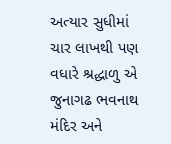અત્યાર સુધીમાં ચાર લાખથી પણ વધારે શ્રદ્ધાળુ એ જુનાગઢ ભવનાથ મંદિર અને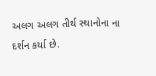અલગ અલગ તીર્થ સ્થાનોના ના દર્શન કર્યા છે.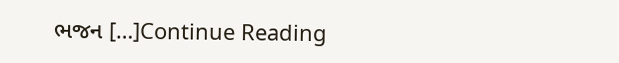ભજન […]Continue Reading